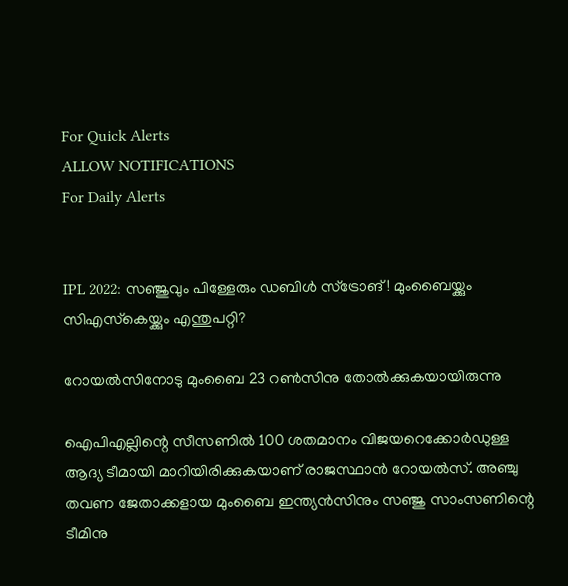For Quick Alerts
ALLOW NOTIFICATIONS
For Daily Alerts


IPL 2022: സഞ്ജുവും പിള്ളേരും ഡബിള്‍ സ്‌ട്രോങ്! മുംബൈയ്ക്കും സിഎസ്‌കെയ്ക്കും എന്തുപറ്റി?

റോയല്‍സിനോടു മുംബൈ 23 റണ്‍സിനു തോല്‍ക്കുകയായിരുന്നു

ഐപിഎല്ലിന്റെ സീസണില്‍ 100 ശതമാനം വിജയറെക്കോര്‍ഡുള്ള ആദ്യ ടീമായി മാറിയിരിക്കുകയാണ് രാജസ്ഥാന്‍ റോയല്‍സ്. അഞ്ചു തവണ ജേതാക്കളായ മുംബൈ ഇന്ത്യന്‍സിനും സഞ്ജു സാംസണിന്റെ ടീമിനു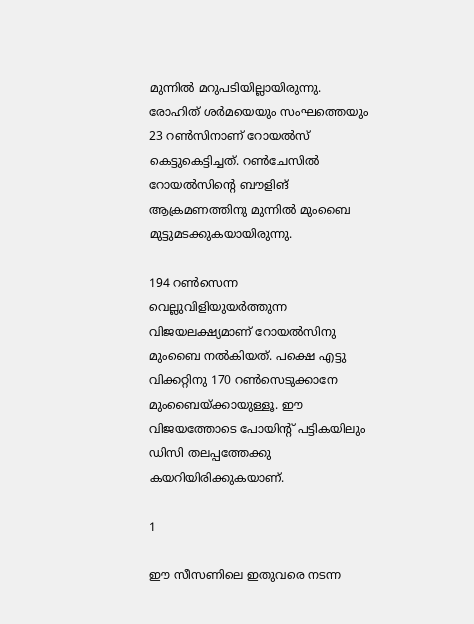മുന്നില്‍ മറുപടിയില്ലായിരുന്നു. രോഹിത് ശര്‍മയെയും സംഘത്തെയും 23 റണ്‍സിനാണ് റോയല്‍സ് കെട്ടുകെട്ടിച്ചത്. റണ്‍ചേസില്‍ റോയല്‍സിന്റെ ബൗളിങ് ആക്രമണത്തിനു മുന്നില്‍ മുംബൈ മുട്ടുമടക്കുകയായിരുന്നു.

194 റണ്‍സെന്ന വെല്ലുവിളിയുയര്‍ത്തുന്ന വിജയലക്ഷ്യമാണ് റോയല്‍സിനു മുംബൈ നല്‍കിയത്. പക്ഷെ എട്ടു വിക്കറ്റിനു 170 റണ്‍സെടുക്കാനേ മുംബൈയ്ക്കായുള്ളൂ. ഈ വിജയത്തോടെ പോയിന്റ് പട്ടികയിലും ഡിസി തലപ്പത്തേക്കു കയറിയിരിക്കുകയാണ്.

1

ഈ സീസണിലെ ഇതുവരെ നടന്ന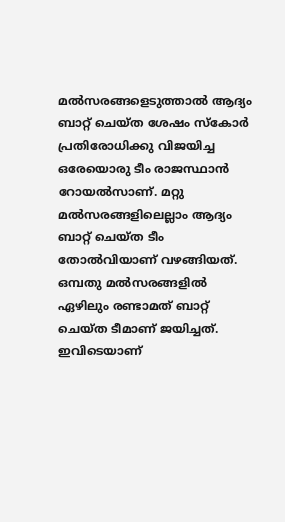മല്‍സരങ്ങളെടുത്താല്‍ ആദ്യം ബാറ്റ് ചെയ്ത ശേഷം സ്‌കോര്‍ പ്രതിരോധിക്കു വിജയിച്ച ഒരേയൊരു ടീം രാജസ്ഥാന്‍ റോയല്‍സാണ്. മറ്റു മല്‍സരങ്ങളിലെല്ലാം ആദ്യം ബാറ്റ് ചെയ്ത ടീം തോല്‍വിയാണ് വഴങ്ങിയത്. ഒമ്പതു മല്‍സരങ്ങളില്‍ ഏഴിലും രണ്ടാമത് ബാറ്റ് ചെയ്ത ടീമാണ് ജയിച്ചത്. ഇവിടെയാണ്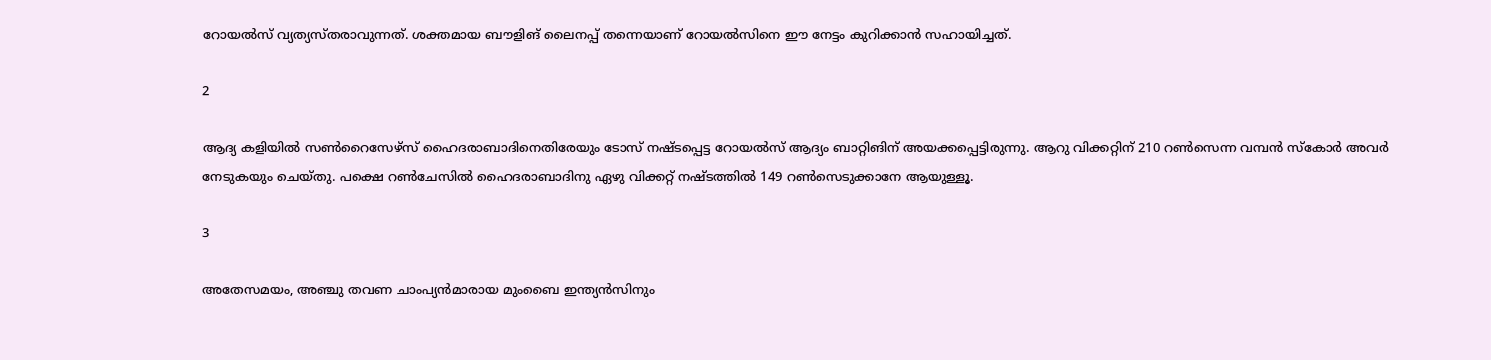റോയല്‍സ് വ്യത്യസ്തരാവുന്നത്. ശക്തമായ ബൗളിങ് ലൈനപ്പ് തന്നെയാണ് റോയല്‍സിനെ ഈ നേട്ടം കുറിക്കാന്‍ സഹായിച്ചത്.

2

ആദ്യ കളിയില്‍ സണ്‍റൈസേഴ്‌സ് ഹൈദരാബാദിനെതിരേയും ടോസ് നഷ്ടപ്പെട്ട റോയല്‍സ് ആദ്യം ബാറ്റിങിന് അയക്കപ്പെട്ടിരുന്നു. ആറു വിക്കറ്റിന് 210 റണ്‍സെന്ന വമ്പന്‍ സ്‌കോര്‍ അവര്‍ നേടുകയും ചെയ്തു. പക്ഷെ റണ്‍ചേസില്‍ ഹൈദരാബാദിനു ഏഴു വിക്കറ്റ് നഷ്ടത്തില്‍ 149 റണ്‍സെടുക്കാനേ ആയുള്ളൂ.

3

അതേസമയം, അഞ്ചു തവണ ചാംപ്യന്‍മാരായ മുംബൈ ഇന്ത്യന്‍സിനും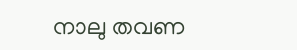നാലു തവണ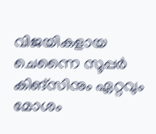വിജയികളായ ചെന്നൈ സൂപ്പര്‍ കിങ്‌സിനും ഏറ്റവും മോശം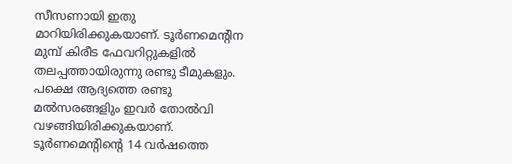സീസണായി ഇതു മാറിയിരിക്കുകയാണ്. ടൂര്‍ണമെന്റിന മുമ്പ് കിരീട ഫേവറിറ്റുകളില്‍ തലപ്പത്തായിരുന്നു രണ്ടു ടീമുകളും. പക്ഷെ ആദ്യത്തെ രണ്ടു മല്‍സരങ്ങളിും ഇവര്‍ തോല്‍വി വഴങ്ങിയിരിക്കുകയാണ്. ടൂര്‍ണമെന്റിന്റെ 14 വര്‍ഷത്തെ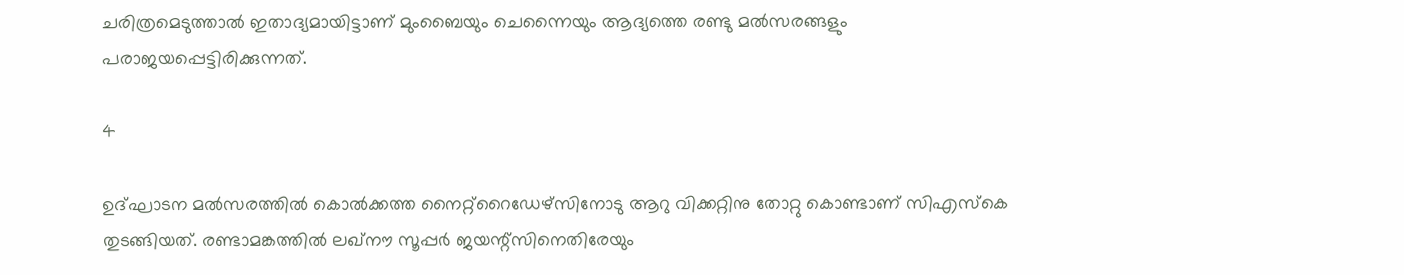ചരിത്രമെടുത്താല്‍ ഇതാദ്യമായിട്ടാണ് മുംബൈയും ചെന്നൈയും ആദ്യത്തെ രണ്ടു മല്‍സരങ്ങളും പരാജയപ്പെട്ടിരിക്കുന്നത്.

4

ഉദ്ഘാടന മല്‍സരത്തില്‍ കൊല്‍ക്കത്ത നൈറ്റ്‌റൈഡേഴ്‌സിനോടു ആറു വിക്കറ്റിനു തോറ്റു കൊണ്ടാണ് സിഎസ്‌കെ തുടങ്ങിയത്. രണ്ടാമങ്കത്തില്‍ ലഖ്‌നൗ സൂപ്പര്‍ ജയന്റ്‌സിനെതിരേയും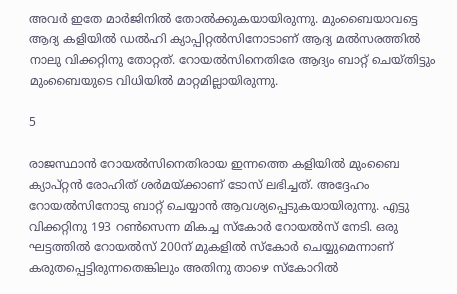അവര്‍ ഇതേ മാര്‍ജിനില്‍ തോല്‍ക്കുകയായിരുന്നു. മുംബൈയാവട്ടെ ആദ്യ കളിയില്‍ ഡല്‍ഹി ക്യാപ്പിറ്റല്‍സിനോടാണ് ആദ്യ മല്‍സരത്തില്‍ നാലു വിക്കറ്റിനു തോറ്റത്. റോയല്‍സിനെതിരേ ആദ്യം ബാറ്റ് ചെയ്തിട്ടും മുംബൈയുടെ വിധിയില്‍ മാറ്റമില്ലായിരുന്നു.

5

രാജസ്ഥാന്‍ റോയല്‍സിനെതിരായ ഇന്നത്തെ കളിയില്‍ മുംബൈ ക്യാപ്റ്റന്‍ രോഹിത് ശര്‍മയ്ക്കാണ് ടോസ് ലഭിച്ചത്. അദ്ദേഹം റോയല്‍സിനോടു ബാറ്റ് ചെയ്യാന്‍ ആവശ്യപ്പെടുകയായിരുന്നു. എട്ടു വിക്കറ്റിനു 193 റണ്‍സെന്ന മികച്ച സ്‌കോര്‍ റോയല്‍സ് നേടി. ഒരു ഘട്ടത്തില്‍ റോയല്‍സ് 200ന് മുകളില്‍ സ്‌കോര്‍ ചെയ്യുമെന്നാണ് കരുതപ്പെട്ടിരുന്നതെങ്കിലും അതിനു താഴെ സ്‌കോറില്‍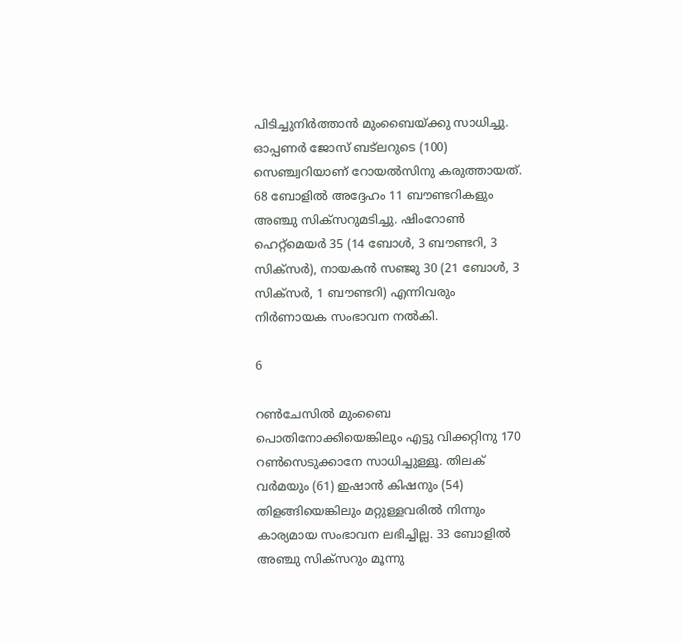പിടിച്ചുനിര്‍ത്താന്‍ മുംബൈയ്ക്കു സാധിച്ചു. ഓപ്പണര്‍ ജോസ് ബട്‌ലറുടെ (100) സെഞ്ച്വറിയാണ് റോയല്‍സിനു കരുത്തായത്. 68 ബോളില്‍ അദ്ദേഹം 11 ബൗണ്ടറികളും അഞ്ചു സിക്‌സറുമടിച്ചു. ഷിംറോണ്‍ ഹെറ്റ്‌മെയര്‍ 35 (14 ബോള്‍, 3 ബൗണ്ടറി, 3 സിക്‌സര്‍), നായകന്‍ സഞ്ജു 30 (21 ബോള്‍, 3 സിക്‌സര്‍, 1 ബൗണ്ടറി) എന്നിവരും നിര്‍ണായക സംഭാവന നല്‍കി.

6

റണ്‍ചേസില്‍ മുംബൈ പൊതിനോക്കിയെങ്കിലും എട്ടു വിക്കറ്റിനു 170 റണ്‍സെടുക്കാനേ സാധിച്ചുള്ളൂ. തിലക് വര്‍മയും (61) ഇഷാന്‍ കിഷനും (54) തിളങ്ങിയെങ്കിലും മറ്റുള്ളവരില്‍ നിന്നും കാര്യമായ സംഭാവന ലഭിച്ചില്ല. 33 ബോളില്‍ അഞ്ചു സിക്‌സറും മൂന്നു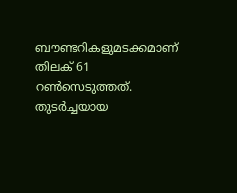ബൗണ്ടറികളുമടക്കമാണ് തിലക് 61 റണ്‍സെടുത്തത്. തുടര്‍ച്ചയായ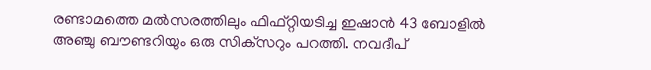രണ്ടാമത്തെ മല്‍സരത്തിലും ഫിഫ്റ്റിയടിച്ച ഇഷാന്‍ 43 ബോളില്‍ അഞ്ചു ബൗണ്ടറിയും ഒരു സിക്‌സറും പറത്തി. നവദീപ്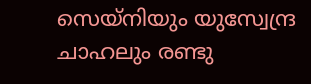സെയ്‌നിയും യുസ്വേന്ദ്ര ചാഹലും രണ്ടു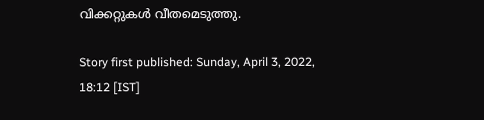വിക്കറ്റുകള്‍ വീതമെടുത്തു.

Story first published: Sunday, April 3, 2022, 18:12 [IST]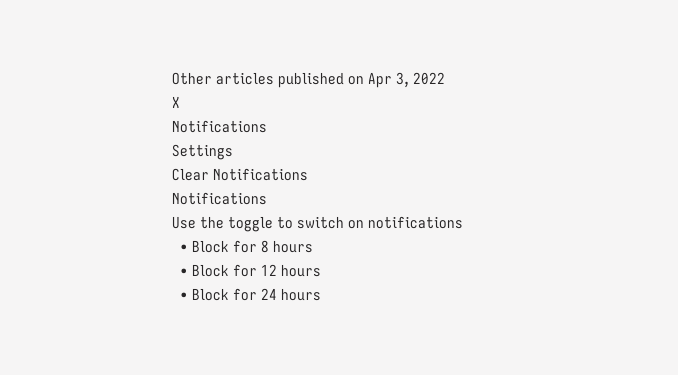Other articles published on Apr 3, 2022
X
Notifications
Settings
Clear Notifications
Notifications
Use the toggle to switch on notifications
  • Block for 8 hours
  • Block for 12 hours
  • Block for 24 hours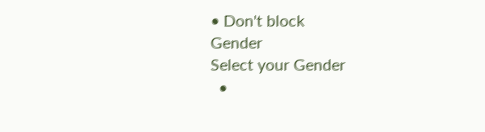• Don't block
Gender
Select your Gender
  •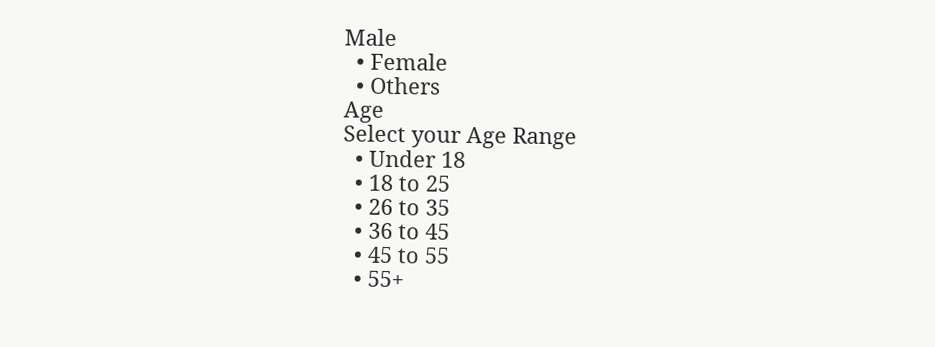Male
  • Female
  • Others
Age
Select your Age Range
  • Under 18
  • 18 to 25
  • 26 to 35
  • 36 to 45
  • 45 to 55
  • 55+